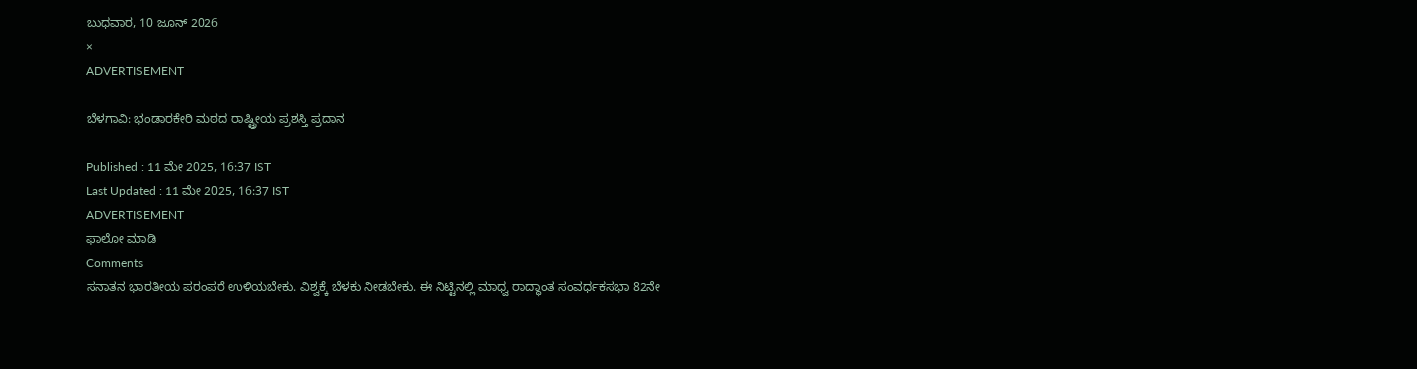ಬುಧವಾರ, 10 ಜೂನ್ 2026
×
ADVERTISEMENT

ಬೆಳಗಾವಿ: ಭಂಡಾರಕೇರಿ ಮಠದ ರಾಷ್ಟ್ರೀಯ ಪ್ರಶಸ್ತಿ ಪ್ರದಾನ

Published : 11 ಮೇ 2025, 16:37 IST
Last Updated : 11 ಮೇ 2025, 16:37 IST
ADVERTISEMENT
ಫಾಲೋ ಮಾಡಿ
Comments
ಸನಾತನ ಭಾರತೀಯ ಪರಂಪರೆ ಉಳಿಯಬೇಕು. ವಿಶ್ವಕ್ಕೆ ಬೆಳಕು ನೀಡಬೇಕು. ಈ ನಿಟ್ಟಿನಲ್ಲಿ ಮಾಧ್ವ ರಾದ್ಧಾಂತ ಸಂವರ್ಧಕಸಭಾ 82ನೇ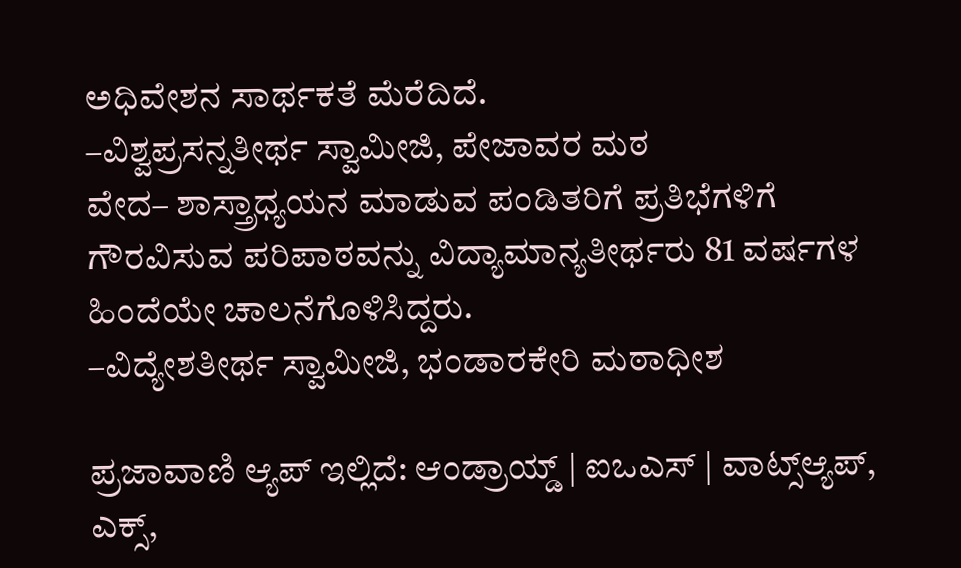ಅಧಿವೇಶನ ಸಾರ್ಥಕತೆ ಮೆರೆದಿದೆ.
–ವಿಶ್ವಪ್ರಸನ್ನತೀರ್ಥ ಸ್ವಾಮೀಜಿ, ಪೇಜಾವರ ಮಠ
ವೇದ– ಶಾಸ್ತ್ರಾಧ್ಯಯನ ಮಾಡುವ ಪಂಡಿತರಿಗೆ ಪ್ರತಿಭೆಗಳಿಗೆ ಗೌರವಿಸುವ ಪರಿಪಾಠವನ್ನು ವಿದ್ಯಾಮಾನ್ಯತೀರ್ಥರು 81 ವರ್ಷಗಳ ಹಿಂದೆಯೇ ಚಾಲನೆಗೊಳಿಸಿದ್ದರು.
–ವಿದ್ಯೇಶತೀರ್ಥ ಸ್ವಾಮೀಜಿ, ಭಂಡಾರಕೇರಿ ಮಠಾಧೀಶ

ಪ್ರಜಾವಾಣಿ ಆ್ಯಪ್ ಇಲ್ಲಿದೆ: ಆಂಡ್ರಾಯ್ಡ್ | ಐಒಎಸ್ | ವಾಟ್ಸ್ಆ್ಯಪ್, ಎಕ್ಸ್,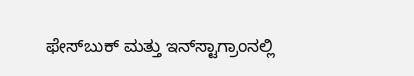ಫೇಸ್‌ಬುಕ್ ಮತ್ತು ಇನ್‌ಸ್ಟಾಗ್ರಾಂನಲ್ಲಿ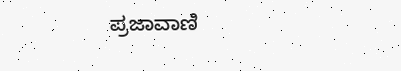ಪ್ರಜಾವಾಣಿ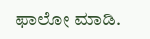ಫಾಲೋ ಮಾಡಿ.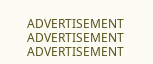ADVERTISEMENT
ADVERTISEMENT
ADVERTISEMENT